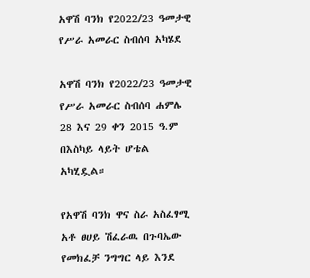አዋሽ ባንክ የ2022/23 ዓመታዊ የሥራ አመራር ስብሰባ አካሄደ

አዋሽ ባንክ የ2022/23 ዓመታዊ የሥራ አመራር ስብሰባ ሐምሌ 28 እና 29 ቀን 2015 ዓ.ም በእስካይ ላይት ሆቴል አካሂዷል።

የአዋሽ ባንክ ዋና ስራ አስፈፃሚ አቶ ፀሀይ ሽፈራዉ በጉባኤው የመክፈቻ ንግግር ላይ እንደ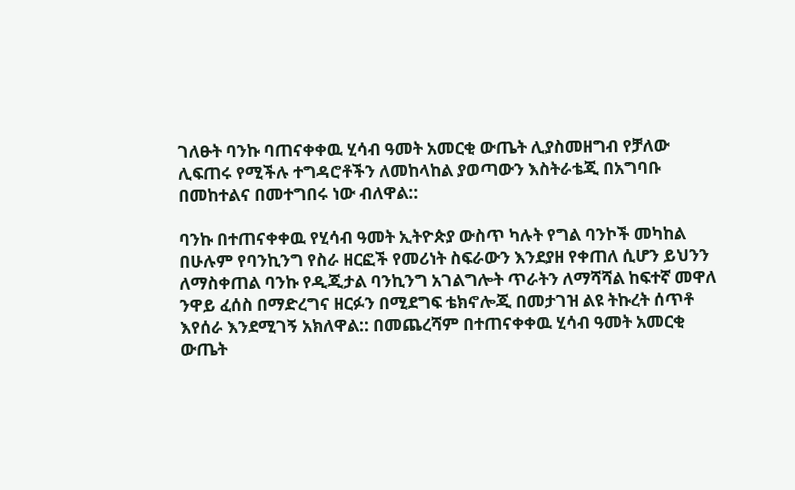ገለፁት ባንኩ ባጠናቀቀዉ ሂሳብ ዓመት አመርቂ ውጤት ሊያስመዘግብ የቻለው ሊፍጠሩ የሚችሉ ተግዳሮቶችን ለመከላከል ያወጣውን እስትራቴጂ በአግባቡ በመከተልና በመተግበሩ ነው ብለዋል::

ባንኩ በተጠናቀቀዉ የሂሳብ ዓመት ኢትዮጵያ ውስጥ ካሉት የግል ባንኮች መካከል በሁሉም የባንኪንግ የስራ ዘርፎች የመሪነት ስፍራውን እንደያዘ የቀጠለ ሲሆን ይህንን ለማስቀጠል ባንኩ የዲጂታል ባንኪንግ አገልግሎት ጥራትን ለማሻሻል ከፍተኛ መዋለ ንዋይ ፈሰስ በማድረግና ዘርፉን በሚደግፍ ቴክኖሎጂ በመታገዝ ልዩ ትኩረት ሰጥቶ እየሰራ እንደሚገኝ አክለዋል:: በመጨረሻም በተጠናቀቀዉ ሂሳብ ዓመት አመርቂ ውጤት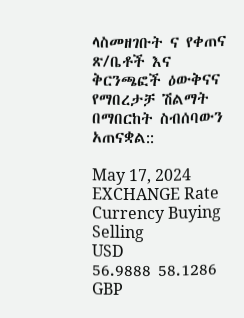ላስመዘገቡት ና የቀጠና ጽ/ቤቶች እና ቅርንጫፎች ዕውቅናና የማበረታቻ ሽልማት በማበርከት ስብሰባውን አጠናቋል::

May 17, 2024 EXCHANGE Rate
Currency Buying Selling
USD
56.9888 58.1286
GBP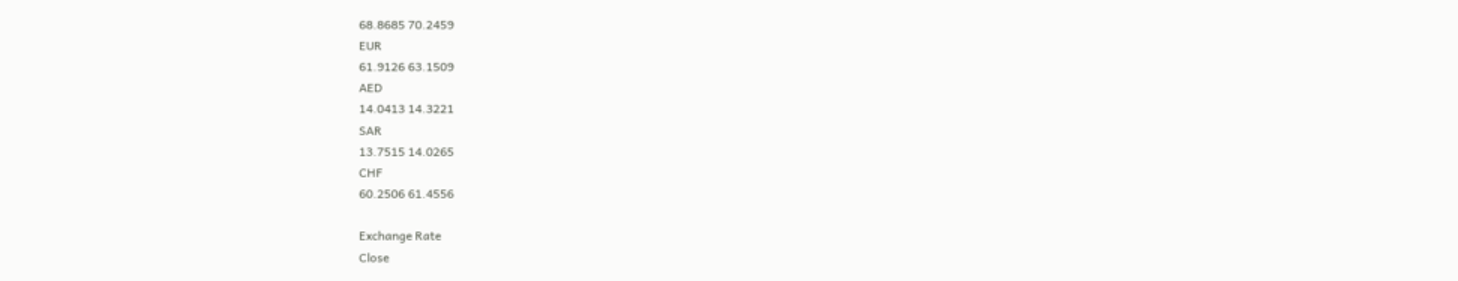68.8685 70.2459
EUR
61.9126 63.1509
AED
14.0413 14.3221
SAR
13.7515 14.0265
CHF
60.2506 61.4556

Exchange Rate
Close